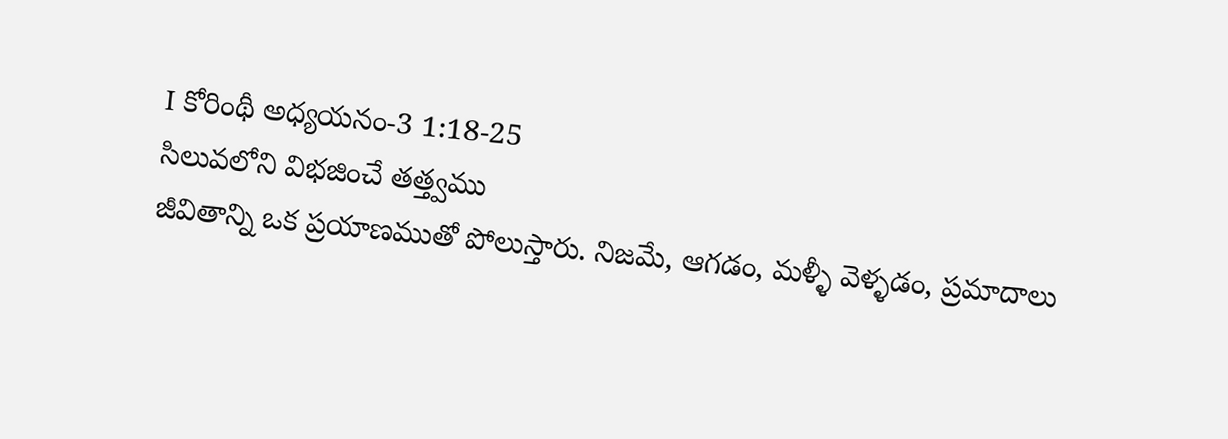I కోరింథీ అధ్యయనం-3 1:18-25
సిలువలోని విభజించే తత్త్వము
జీవితాన్ని ఒక ప్రయాణముతో పోలుస్తారు. నిజమే, ఆగడం, మళ్ళీ వెళ్ళడం, ప్రమాదాలు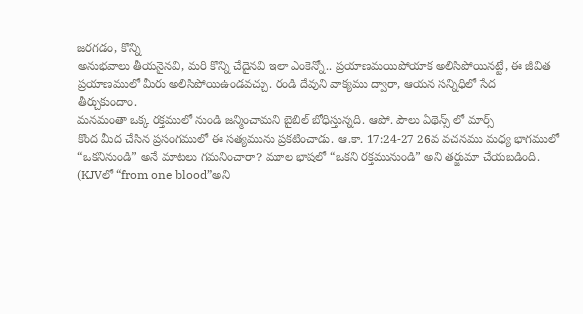జరగడం, కొన్ని
అనుభవాలు తీయనైనవి, మరి కొన్ని చేదైనవి ఇలా ఎంకెన్నో.. ప్రయాణమయిపోయాక అలిసిపోయినట్టే, ఈ జీవిత
ప్రయాణములో మీరు అలిసిపోయిఉండవచ్చు. రండి దేవుని వాక్యము ద్వారా, ఆయన సన్నిధిలో సేద
తీర్చుకుందాం.
మనమంతా ఒక్క రక్తములో నుండి జన్మించామని బైబిల్ బోధిస్తున్నది. ఆపో. పౌలు ఏథెన్స్ లో మార్స్
కొంద మీద చేసిన ప్రసంగములో ఈ సత్యమును ప్రకటించాడు. ఆ.కా. 17:24-27 26వ వచనము మధ్య భాగములో
“ఒకనినుండి” అనే మాటలు గమనించారా? మూల భాషలో “ఒకని రక్తమునుండి” అని తర్జుమా చేయబడింది.
(KJVలో “from one blood”అని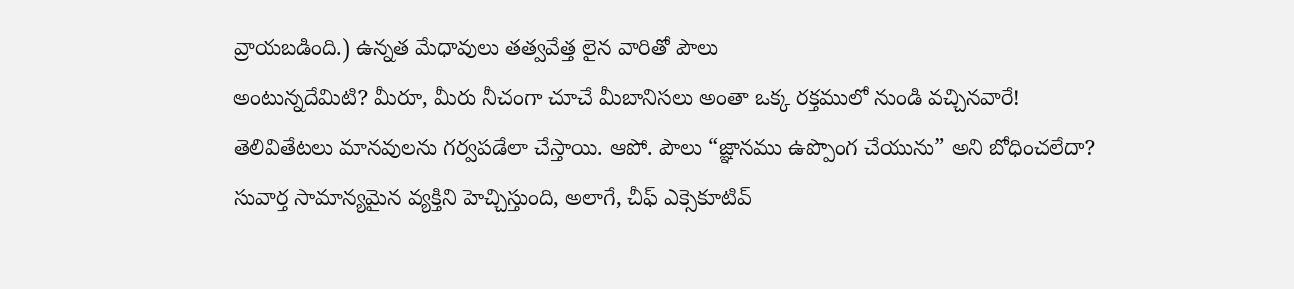వ్రాయబడింది.) ఉన్నత మేధావులు తత్వవేత్త లైన వారితో పౌలు
అంటున్నదేమిటి? మీరూ, మీరు నీచంగా చూచే మీబానిసలు అంతా ఒక్క రక్తములో నుండి వచ్చినవారే!
తెలివితేటలు మానవులను గర్వపడేలా చేస్తాయి. ఆపో. పౌలు “జ్ఞానము ఉప్పొంగ చేయును” అని బోధించలేదా?
సువార్త సామాన్యమైన వ్యక్తిని హెచ్చిస్తుంది, అలాగే, చీఫ్ ఎక్సెకూటివ్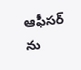ఆఫీసర్ ను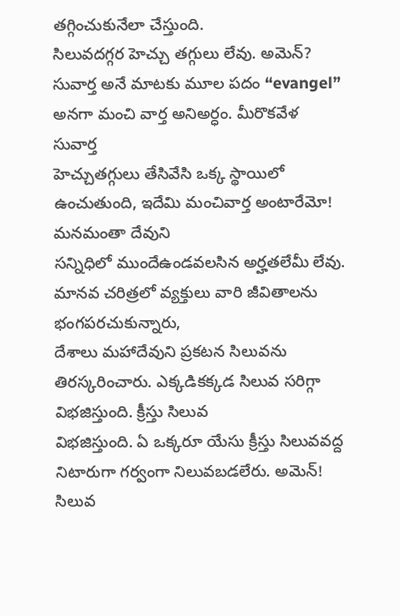తగ్గించుకునేలా చేస్తుంది.
సిలువదగ్గర హెచ్చు తగ్గులు లేవు. అమెన్?
సువార్త అనే మాటకు మూల పదం “evangel” అనగా మంచి వార్త అనిఅర్ధం. మీరొకవేళ సువార్త
హెచ్చుతగ్గులు తేసివేసి ఒక్క స్థాయిలో ఉంచుతుంది, ఇదేమి మంచివార్త అంటారేమో! మనమంతా దేవుని
సన్నిధిలో ముందేఉండవలసిన అర్హతలేమీ లేవు. మానవ చరిత్రలో వ్యక్తులు వారి జీవితాలను భంగపరచుకున్నారు,
దేశాలు మహాదేవుని ప్రకటన సిలువను తిరస్కరించారు. ఎక్కడికక్కడ సిలువ సరిగ్గా విభజిస్తుంది. క్రీస్తు సిలువ
విభజిస్తుంది. ఏ ఒక్కరూ యేసు క్రీస్తు సిలువవద్ద నిటారుగా గర్వంగా నిలువబడలేరు. అమెన్! సిలువ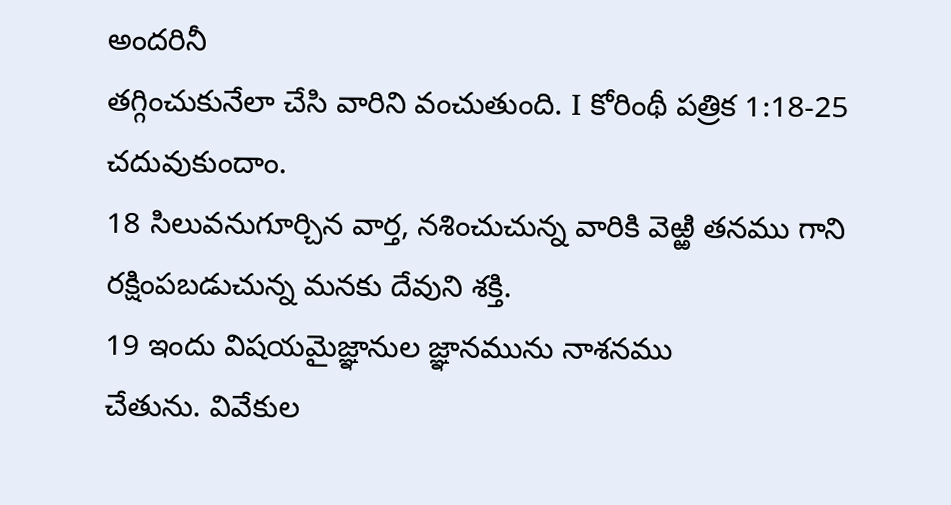అందరినీ
తగ్గించుకునేలా చేసి వారిని వంచుతుంది. I కోరింథీ పత్రిక 1:18-25 చదువుకుందాం.
18 సిలువనుగూర్చిన వార్త, నశించుచున్న వారికి వెఱ్ఱి తనము గాని
రక్షింపబడుచున్న మనకు దేవుని శక్తి.
19 ఇందు విషయమైజ్ఞానుల జ్ఞానమును నాశనము
చేతును. వివేకుల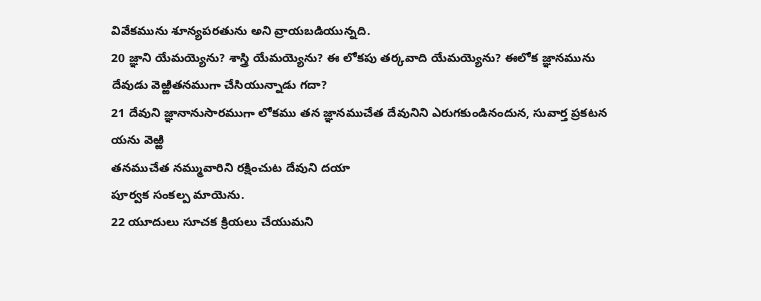వివేకమును శూన్యపరతును అని వ్రాయబడియున్నది.
20 జ్ఞాని యేమయ్యెను? శాస్త్రి యేమయ్యెను? ఈ లోకపు తర్కవాది యేమయ్యెను? ఈలోక జ్ఞానమును దేవుడు వెఱ్ఱితనముగా చేసియున్నాడు గదా?
21 దేవుని జ్ఞానానుసారముగా లోకము తన జ్ఞానముచేత దేవునిని ఎరుగకుండినందున, సువార్త ప్రకటన యను వెఱ్ఱి
తనముచేత నమ్మువారిని రక్షించుట దేవుని దయా
పూర్వక సంకల్ప మాయెను.
22 యూదులు సూచక క్రియలు చేయుమని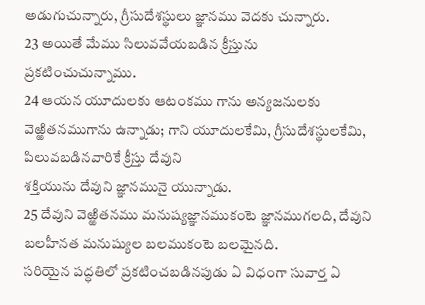అడుగుచున్నారు, గ్రీసుదేశస్థులు జ్ఞానము వెదకు చున్నారు.
23 అయితే మేము సిలువవేయబడిన క్రీస్తును
ప్రకటించుచున్నాము.
24 ఆయన యూదులకు ఆటంకము గాను అన్యజనులకు వెఱ్ఱితనముగాను ఉన్నాడు; గాని యూదులకేమి, గ్రీసుదేశస్థులకేమి, పిలువబడినవారికే క్రీస్తు దేవుని
శక్తియును దేవుని జ్ఞానమునై యున్నాడు.
25 దేవుని వెఱ్ఱితనము మనుష్యజ్ఞానముకంటె జ్ఞానముగలది, దేవుని బలహీనత మనుష్యుల బలముకంటె బలమైనది.
సరియైన పద్ధతిలో ప్రకటించబడినపుడు ఏ విధంగా సువార్త ఏ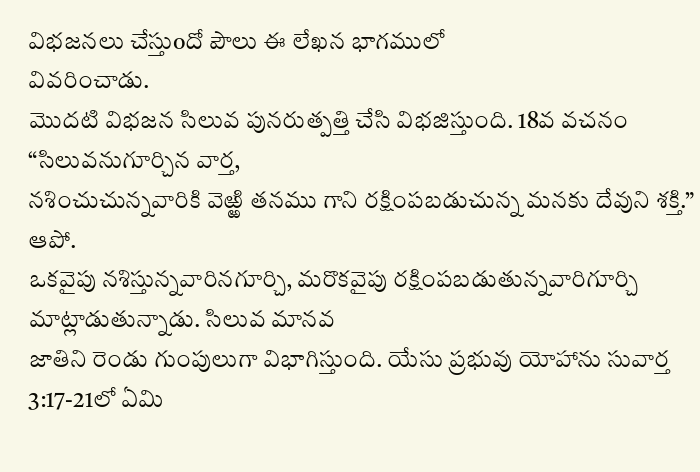విభజనలు చేస్తుoదో పౌలు ఈ లేఖన భాగములో
వివరించాడు.
మొదటి విభజన సిలువ పునరుత్పత్తి చేసి విభజిస్తుంది. 18వ వచనం “సిలువనుగూర్చిన వార్త,
నశించుచున్నవారికి వెఱ్ఱి తనము గాని రక్షింపబడుచున్న మనకు దేవుని శక్తి.” ఆపో.
ఒకవైపు నశిస్తున్నవారినగూర్చి, మరొకవైపు రక్షింపబడుతున్నవారిగూర్చి మాట్లాడుతున్నాడు. సిలువ మానవ
జాతిని రెండు గుంపులుగా విభాగిస్తుంది. యేసు ప్రభువు యోహాను సువార్త 3:17-21లో ఏమి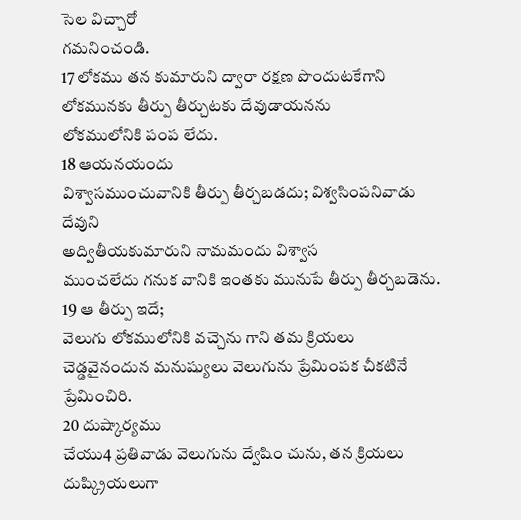సెల విచ్చారో
గమనించండి.
17 లోకము తన కుమారుని ద్వారా రక్షణ పొందుటకేగాని
లోకమునకు తీర్పు తీర్చుటకు దేవుడాయనను
లోకములోనికి పంప లేదు.
18 ఆయనయందు
విశ్వాసముంచువానికి తీర్పు తీర్చబడదు; విశ్వసింపనివాడు
దేవుని
అద్వితీయకుమారుని నామమందు విశ్వాస
ముంచలేదు గనుక వానికి ఇంతకు మునుపే తీర్పు తీర్చబడెను.
19 ఆ తీర్పు ఇదే;
వెలుగు లోకములోనికి వచ్చెను గాని తమ క్రియలు చెడ్డవైనందున మనుష్యులు వెలుగును ప్రేమింపక చీకటినే
ప్రేమించిరి.
20 దుష్కార్యము
చేయు4 ప్రతివాడు వెలుగును ద్వేషిం చును, తన క్రియలు దుష్క్రియలుగా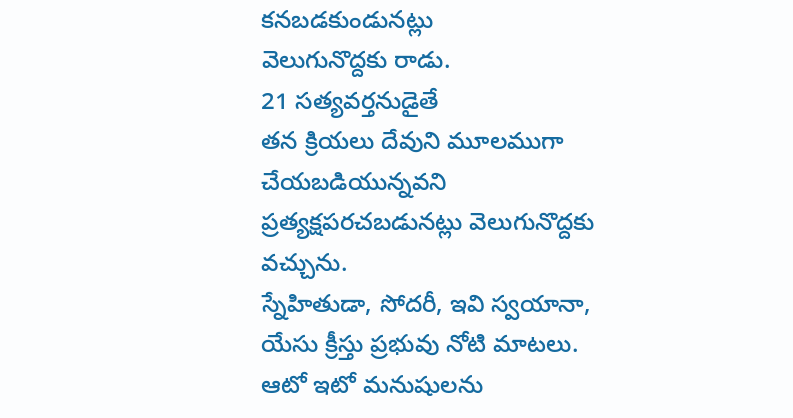కనబడకుండునట్లు
వెలుగునొద్దకు రాడు.
21 సత్యవర్తనుడైతే
తన క్రియలు దేవుని మూలముగా చేయబడియున్నవని ప్రత్యక్షపరచబడునట్లు వెలుగునొద్దకు వచ్చును.
స్నేహితుడా, సోదరీ, ఇవి స్వయానా, యేసు క్రీస్తు ప్రభువు నోటి మాటలు. ఆటో ఇటో మనుషులను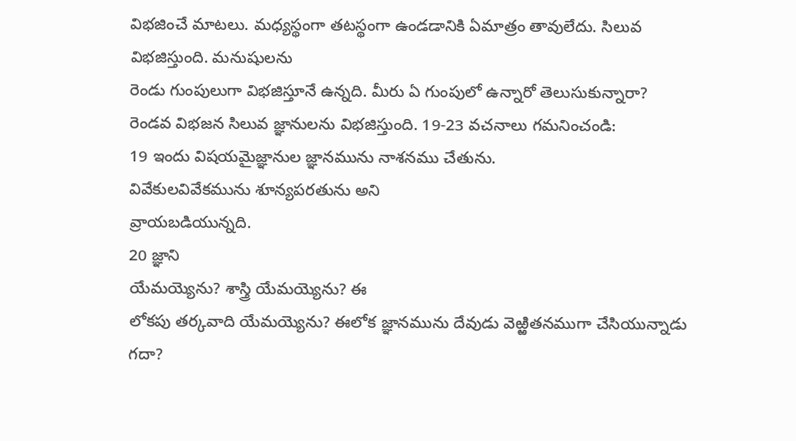విభజించే మాటలు. మధ్యస్థంగా తటస్థంగా ఉండడానికి ఏమాత్రం తావులేదు. సిలువ విభజిస్తుంది. మనుషులను
రెండు గుంపులుగా విభజిస్తూనే ఉన్నది. మీరు ఏ గుంపులో ఉన్నారో తెలుసుకున్నారా?
రెండవ విభజన సిలువ జ్ఞానులను విభజిస్తుంది. 19-23 వచనాలు గమనించండి:
19 ఇందు విషయమైజ్ఞానుల జ్ఞానమును నాశనము చేతును.
వివేకులవివేకమును శూన్యపరతును అని
వ్రాయబడియున్నది.
20 జ్ఞాని
యేమయ్యెను? శాస్త్రి యేమయ్యెను? ఈ
లోకపు తర్కవాది యేమయ్యెను? ఈలోక జ్ఞానమును దేవుడు వెఱ్ఱితనముగా చేసియున్నాడు గదా?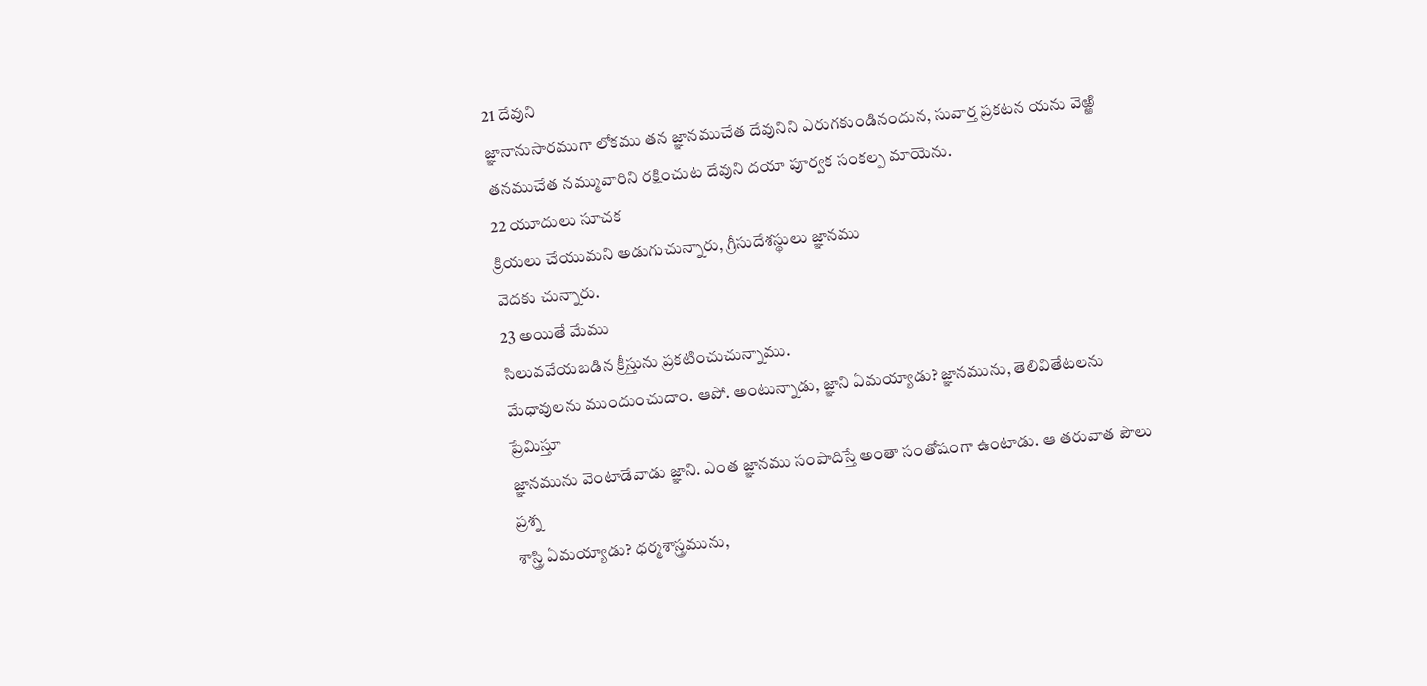21 దేవుని
జ్ఞానానుసారముగా లోకము తన జ్ఞానముచేత దేవునిని ఎరుగకుండినందున, సువార్త ప్రకటన యను వెఱ్ఱి
తనముచేత నమ్మువారిని రక్షించుట దేవుని దయా పూర్వక సంకల్ప మాయెను.
22 యూదులు సూచక
క్రియలు చేయుమని అడుగుచున్నారు, గ్రీసుదేశస్థులు జ్ఞానము
వెదకు చున్నారు.
23 అయితే మేము
సిలువవేయబడిన క్రీస్తును ప్రకటించుచున్నాము.
మేధావులను ముందుంచుదాం. ఆపో. అంటున్నాడు, జ్ఞాని ఏమయ్యాడు? జ్ఞానమును, తెలివితేటలను ప్రేమిస్తూ
జ్ఞానమును వెంటాడేవాడు జ్ఞాని. ఎంత జ్ఞానము సంపాదిస్తే అంతా సంతోషంగా ఉంటాడు. ఆ తరువాత పౌలు ప్రశ్న
శాస్త్రి ఏమయ్యాడు? ధర్మశాస్త్రమును,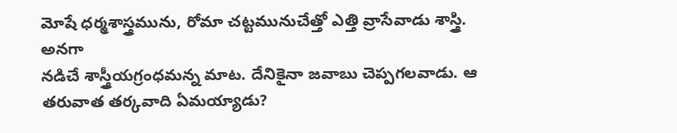మోషే ధర్మశాస్త్రమును, రోమా చట్టమునుచేత్తో ఎత్తి వ్రాసేవాడు శాస్త్రి. అనగా
నడిచే శాస్త్రీయగ్రంధమన్న మాట. దేనికైనా జవాబు చెప్పగలవాడు. ఆ తరువాత తర్కవాది ఏమయ్యాడు?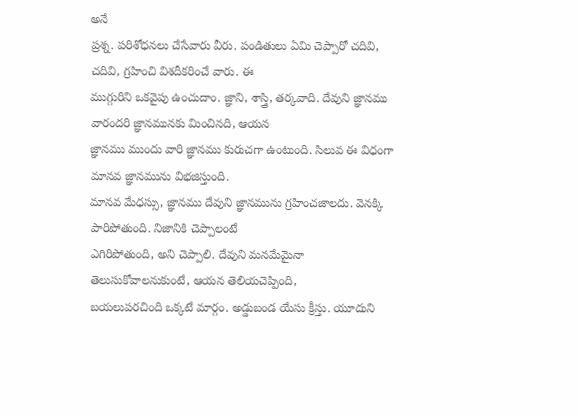అనే
ప్రశ్న. పరిశోధనలు చేసేవారు వీరు. పండితులు ఏమి చెప్పారో చదివి, చదివి, గ్రహించి విశదీకరించే వారు. ఈ
ముగ్గురిని ఒకవైపు ఉంచుదాం. జ్ఞాని, శాస్త్రి, తర్కవాది. దేవుని జ్ఞానము వారందరి జ్ఞానమునకు మించినది, ఆయన
జ్ఞానము ముందు వారి జ్ఞానము కురుచగా ఉంటుంది. సిలువ ఈ విధంగా మానవ జ్ఞానమును విభజిస్తుంది.
మానవ మేధస్సు, జ్ఞానము దేవుని జ్ఞానమును గ్రహించజాలదు. వెనక్కి పారిపోతుంది. నిజానికి చెప్పాలంటే
ఎగిరిపోతుంది, అని చెప్పాలి. దేవుని మనమేమైనా తెలుసుకోవాలనుకుంటే, ఆయన తెలియచెప్పింది,
బయలుపరచింది ఒక్కటే మార్గం. అడ్డుబండ యేసు క్రీస్తు. యూదుని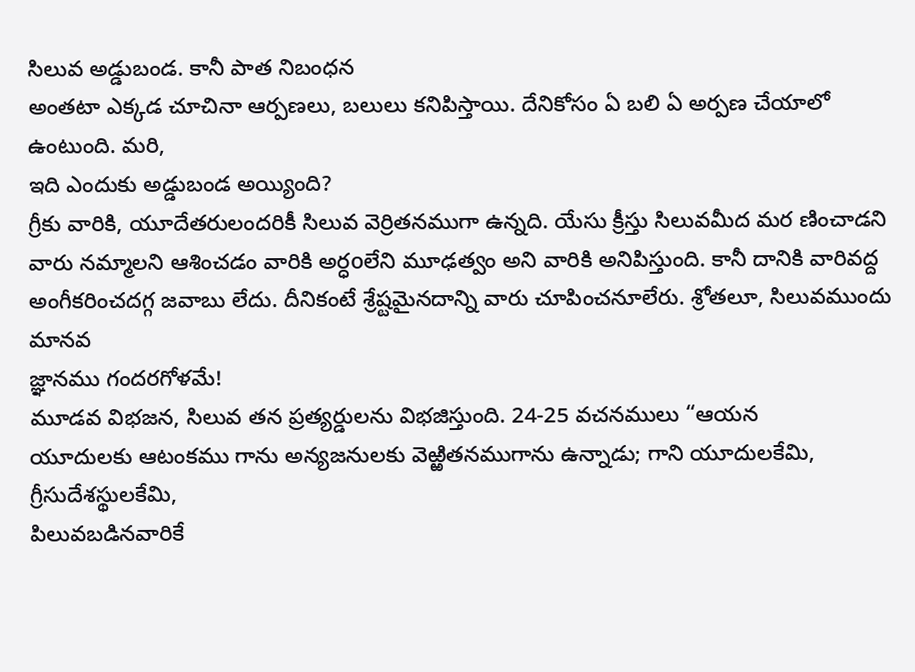సిలువ అడ్డుబండ. కానీ పాత నిబంధన
అంతటా ఎక్కడ చూచినా ఆర్పణలు, బలులు కనిపిస్తాయి. దేనికోసం ఏ బలి ఏ అర్పణ చేయాలో ఉంటుంది. మరి,
ఇది ఎందుకు అడ్డుబండ అయ్యింది?
గ్రీకు వారికి, యూదేతరులందరికీ సిలువ వెర్రితనముగా ఉన్నది. యేసు క్రీస్తు సిలువమీద మర ణించాడని
వారు నమ్మాలని ఆశించడం వారికి అర్ధoలేని మూఢత్వం అని వారికి అనిపిస్తుంది. కానీ దానికి వారివద్ద
అంగీకరించదగ్గ జవాబు లేదు. దీనికంటే శ్రేష్టమైనదాన్ని వారు చూపించనూలేరు. శ్రోతలూ, సిలువముందు మానవ
జ్ఞానము గందరగోళమే!
మూడవ విభజన, సిలువ తన ప్రత్యర్డులను విభజిస్తుంది. 24-25 వచనములు “ఆయన
యూదులకు ఆటంకము గాను అన్యజనులకు వెఱ్ఱితనముగాను ఉన్నాడు; గాని యూదులకేమి, గ్రీసుదేశస్థులకేమి,
పిలువబడినవారికే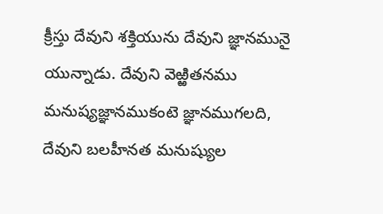క్రీస్తు దేవుని శక్తియును దేవుని జ్ఞానమునై యున్నాడు. దేవుని వెఱ్ఱితనము
మనుష్యజ్ఞానముకంటె జ్ఞానముగలది, దేవుని బలహీనత మనుష్యుల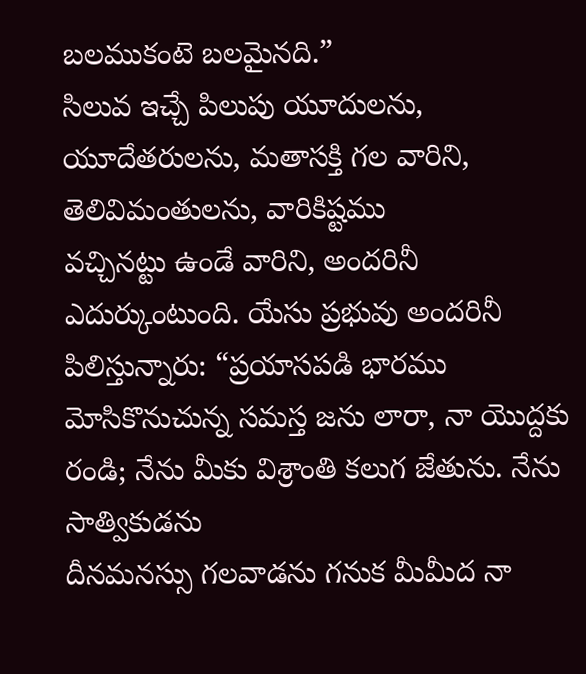బలముకంటె బలమైనది.”
సిలువ ఇచ్చే పిలుపు యూదులను, యూదేతరులను, మతాసక్తి గల వారిని, తెలివిమంతులను, వారికిష్టము
వచ్చినట్టు ఉండే వారిని, అందరినీ ఎదుర్కుంటుంది. యేసు ప్రభువు అందరినీ పిలిస్తున్నారు: “ప్రయాసపడి భారము
మోసికొనుచున్న సమస్త జను లారా, నా యొద్దకు రండి; నేను మీకు విశ్రాంతి కలుగ జేతును. నేను సాత్వికుడను
దీనమనస్సు గలవాడను గనుక మీమీద నా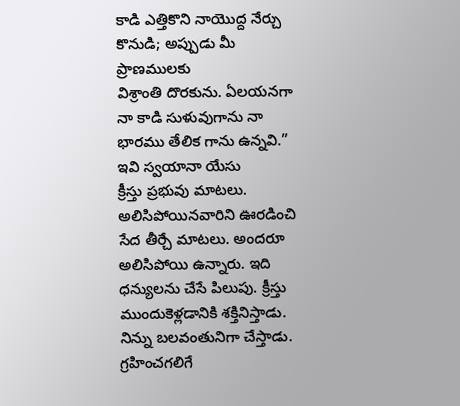కాడి ఎత్తికొని నాయొద్ద నేర్చు కొనుడి; అప్పుడు మీ ప్రాణములకు
విశ్రాంతి దొరకును. ఏలయనగా నా కాడి సుళువుగాను నా భారము తేలిక గాను ఉన్నవి.” ఇవి స్వయానా యేసు
క్రీస్తు ప్రభువు మాటలు. అలిసిపోయినవారిని ఊరడించి సేద తీర్చే మాటలు. అందరూ అలిసిపోయి ఉన్నారు. ఇది
ధన్యులను చేసే పిలుపు. క్రీస్తు ముందుకెళ్లడానికి శక్తినిస్తాడు. నిన్ను బలవంతునిగా చేస్తాడు. గ్రహించగలిగే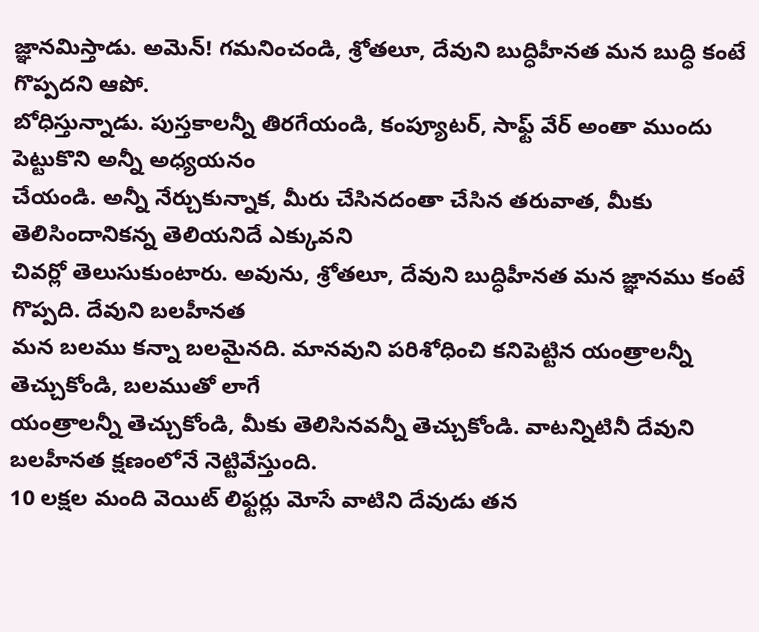జ్ఞానమిస్తాడు. అమెన్! గమనించండి, శ్రోతలూ, దేవుని బుద్ధిహీనత మన బుద్ధి కంటే గొప్పదని ఆపో.
బోధిస్తున్నాడు. పుస్తకాలన్నీ తిరగేయండి, కంప్యూటర్, సాఫ్ట్ వేర్ అంతా ముందు పెట్టుకొని అన్నీ అధ్యయనం
చేయండి. అన్నీ నేర్చుకున్నాక, మీరు చేసినదంతా చేసిన తరువాత, మీకు తెలిసిందానికన్న తెలియనిదే ఎక్కువని
చివర్లో తెలుసుకుంటారు. అవును, శ్రోతలూ, దేవుని బుద్ధిహీనత మన జ్ఞానము కంటే గొప్పది. దేవుని బలహీనత
మన బలము కన్నా బలమైనది. మానవుని పరిశోధించి కనిపెట్టిన యంత్రాలన్నీ తెచ్చుకోండి, బలముతో లాగే
యంత్రాలన్నీ తెచ్చుకోండి, మీకు తెలిసినవన్నీ తెచ్చుకోండి. వాటన్నిటినీ దేవుని బలహీనత క్షణంలోనే నెట్టివేస్తుంది.
10 లక్షల మంది వెయిట్ లిఫ్టర్లు మోసే వాటిని దేవుడు తన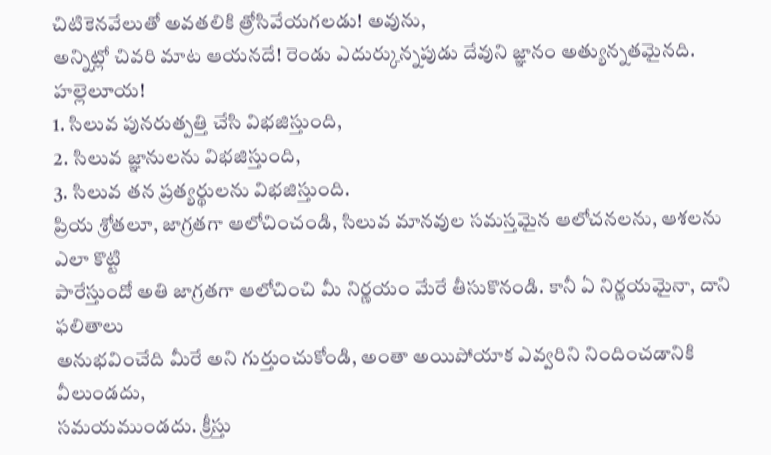చిటికెనవేలుతో అవతలికి త్రోసివేయగలడు! అవును,
అన్నిట్లో చివరి మాట ఆయనదే! రెండు ఎదుర్కున్నపుడు దేవుని జ్ఞానం అత్యున్నతమైనది. హల్లెలూయ!
1. సిలువ పునరుత్పత్తి చేసి విభజిస్తుంది,
2. సిలువ జ్ఞానులను విభజిస్తుంది,
3. సిలువ తన ప్రత్యర్థులను విభజిస్తుంది.
ప్రియ శ్రోతలూ, జాగ్రతగా ఆలోచించండి, సిలువ మానవుల సమస్తమైన ఆలోచనలను, ఆశలను ఎలా కొట్టి
పారేస్తుందో అతి జాగ్రతగా ఆలోచించి మీ నిర్ణయం మేరే తీసుకొనండి. కానీ ఏ నిర్ణయమైనా, దాని ఫలితాలు
అనుభవించేది మీరే అని గుర్తుంచుకోండి, అంతా అయిపోయాక ఎవ్వరిని నిందించడానికి వీలుండదు,
సమయముండదు. క్రీస్తు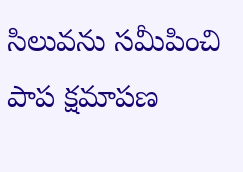సిలువను సమీపించి పాప క్షమాపణ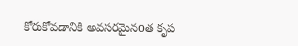కోరుకోవడానికి అవసరమైనoత కృప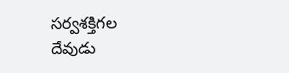సర్వశక్తిగల
దేవుడు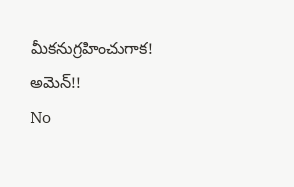మీకనుగ్రహించుగాక! అమెన్!!
No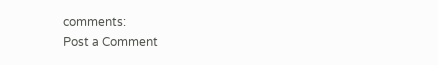comments:
Post a Comment